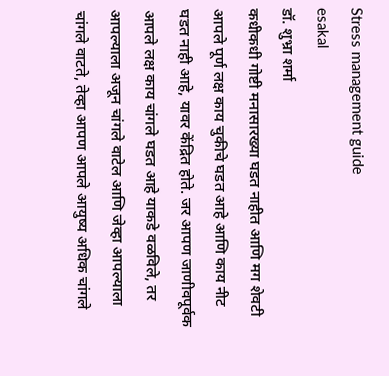Stress management guide
esakal
डॉ. शुभ्रा शर्मा
कधीकधी गोष्टी मनासारख्या घडत नाहीत आणि मग शेवटी आपले पूर्ण लक्ष काय चुकीचे घडत आहे आणि काय नीट घडत नाही आहे, यावर केंद्रित होते. जर आपण जाणीवपूर्वक आपले लक्ष काय चांगले घडत आहे याकडे वळविले, तर आपल्याला अजून चांगले वाटेल आणि जेव्हा आपल्याला चांगले वाटते, तेव्हा आपण आपले आयुष्य अधिक चांगले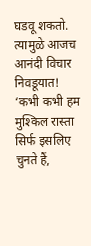घडवू शकतो. त्यामुळे आजच आनंदी विचार निवडूयात!
‘कभी कभी हम मुश्किल रास्ता सिर्फ इसलिए चुनते हैं,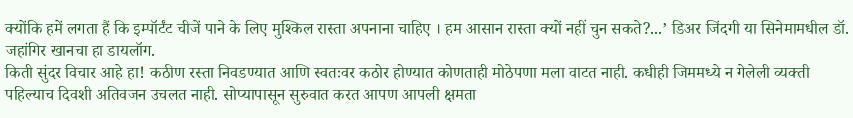क्योंकि हमें लगता हैं कि इम्पॉर्टंट चीजें पाने के लिए मुश्किल रास्ता अपनाना चाहिए । हम आसान रास्ता क्यों नहीं चुन सकते?...’ डिअर जिंदगी या सिनेमामधील डॉ. जहांगिर खानचा हा डायलॉग.
किती सुंदर विचार आहे हा! कठीण रस्ता निवडण्यात आणि स्वतःवर कठोर होण्यात कोणताही मोठेपणा मला वाटत नाही. कधीही जिममध्ये न गेलेली व्यक्ती पहिल्याच दिवशी अतिवजन उचलत नाही. सोप्यापासून सुरुवात करत आपण आपली क्षमता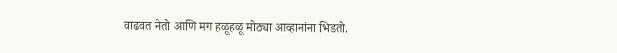वाढवत नेतो आणि मग हळूहळू मोठ्या आव्हानांना भिडतो.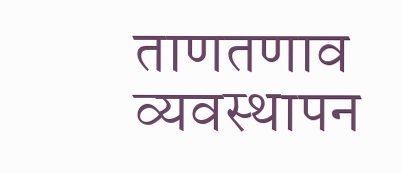ताणतणाव व्यवस्थापन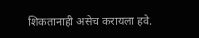शिकतानाही असेच करायला हवे.